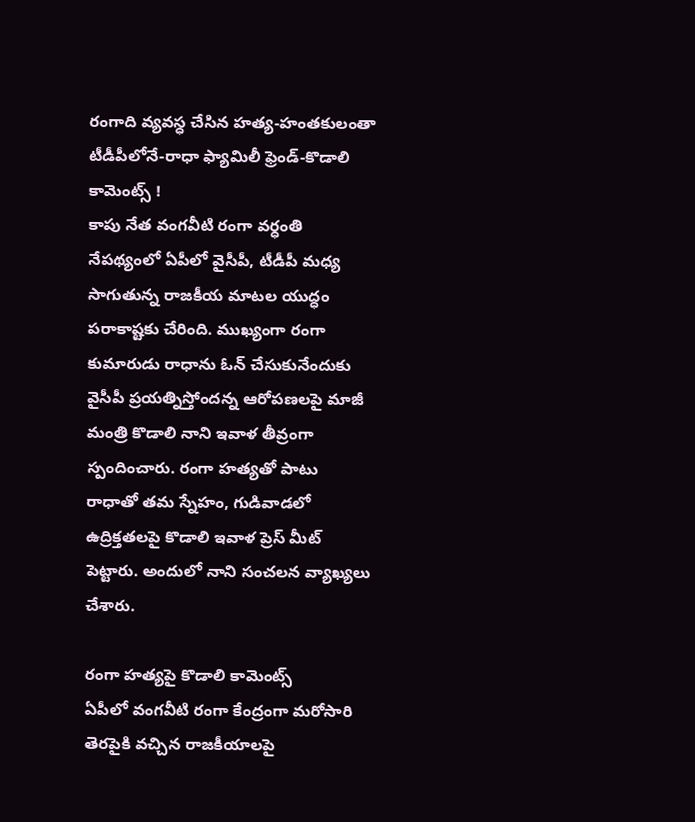రంగాది వ్యవస్ధ చేసిన హత్య-హంతకులంతా టీడీపీలోనే-రాధా ఫ్యామిలీ ఫ్రెండ్-కొడాలి కామెంట్స్ !
కాపు నేత వంగవీటి రంగా వర్ధంతి నేపథ్యంలో ఏపీలో వైసీపీ, టీడీపీ మధ్య సాగుతున్న రాజకీయ మాటల యుద్ధం పరాకాష్టకు చేరింది. ముఖ్యంగా రంగా కుమారుడు రాధాను ఓన్ చేసుకునేందుకు వైసీపీ ప్రయత్నిస్తోందన్న ఆరోపణలపై మాజీ మంత్రి కొడాలి నాని ఇవాళ తీవ్రంగా స్పందించారు. రంగా హత్యతో పాటు రాధాతో తమ స్నేహం, గుడివాడలో ఉద్రిక్తతలపై కొడాలి ఇవాళ ప్రెస్ మీట్ పెట్టారు. అందులో నాని సంచలన వ్యాఖ్యలు చేశారు.

రంగా హత్యపై కొడాలి కామెంట్స్
ఏపీలో వంగవీటి రంగా కేంద్రంగా మరోసారి తెరపైకి వచ్చిన రాజకీయాలపై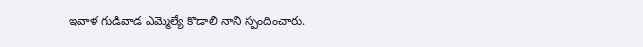ఇవాళ గుడివాడ ఎమ్మెల్యే కొడాలి నాని స్పందించారు.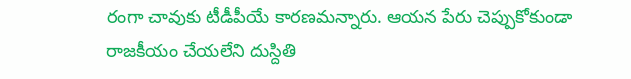రంగా చావుకు టీడీపీయే కారణమన్నారు. ఆయన పేరు చెప్పుకోకుండా రాజకీయం చేయలేని దుస్దితి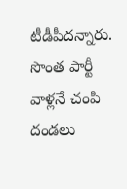టీడీపీదన్నారు. సొంత పార్టీ వాళ్లనే చంపి దండలు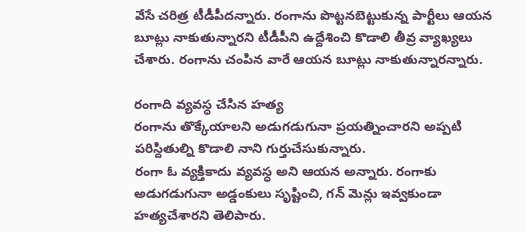వేసే చరిత్ర టీడీపీదన్నారు. రంగాను పొట్టనబెట్టుకున్న పార్టీలు ఆయన బూట్లు నాకుతున్నారని టీడీపీని ఉద్దేశించి కొడాలి తీవ్ర వ్యాఖ్యలు చేశారు. రంగాను చంపిన వారే ఆయన బూట్లు నాకుతున్నారన్నారు.

రంగాది వ్యవస్ధ చేసిన హత్య
రంగాను తొక్కేయాలని అడుగడుగునా ప్రయత్నించారని అప్పటి పరిస్దితుల్ని కొడాలి నాని గుర్తుచేసుకున్నారు.
రంగా ఓ వ్యక్తికాదు వ్యవస్ధ అని ఆయన అన్నారు. రంగాకు అడుగడుగునా అడ్డంకులు సృష్టించి, గన్ మెన్లు ఇవ్వకుండా హత్యచేశారని తెలిపారు.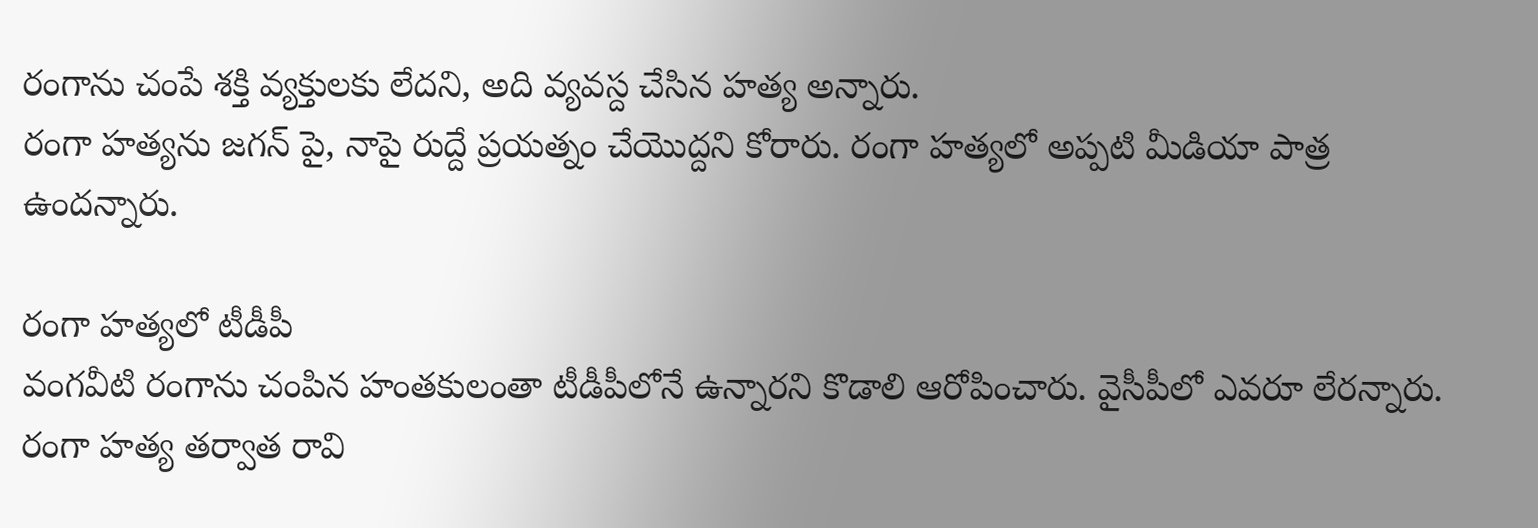రంగాను చంపే శక్తి వ్యక్తులకు లేదని, అది వ్యవస్ద చేసిన హత్య అన్నారు.
రంగా హత్యను జగన్ పై, నాపై రుద్దే ప్రయత్నం చేయొద్దని కోరారు. రంగా హత్యలో అప్పటి మీడియా పాత్ర ఉందన్నారు.

రంగా హత్యలో టీడీపీ
వంగవీటి రంగాను చంపిన హంతకులంతా టీడీపీలోనే ఉన్నారని కొడాలి ఆరోపించారు. వైసీపీలో ఎవరూ లేరన్నారు.
రంగా హత్య తర్వాత రావి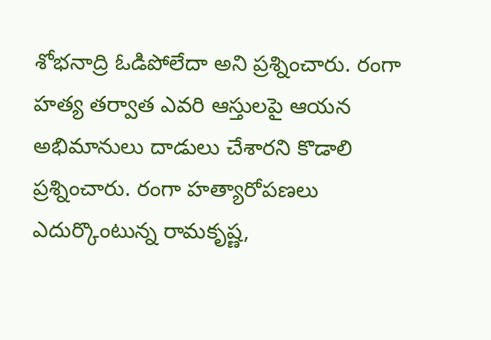శోభనాద్రి ఓడిపోలేదా అని ప్రశ్నించారు. రంగా హత్య తర్వాత ఎవరి ఆస్తులపై ఆయన అభిమానులు దాడులు చేశారని కొడాలి ప్రశ్నించారు. రంగా హత్యారోపణలు ఎదుర్కొంటున్న రామకృష్ణ,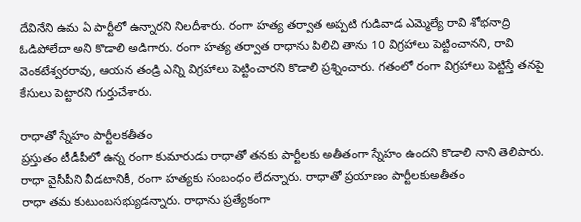దేవినేని ఉమ ఏ పార్టీలో ఉన్నారని నిలదీశారు. రంగా హత్య తర్వాత అప్పటి గుడివాడ ఎమ్మెల్యే రావి శోభనాద్రి ఓడిపోలేదా అని కొడాలి అడిగారు. రంగా హత్య తర్వాత రాధాను పిలిచి తాను 10 విగ్రహాలు పెట్టించానని, రావి వెంకటేశ్వరరావు, ఆయన తండ్రి ఎన్ని విగ్రహాలు పెట్టించారని కొడాలి ప్రశ్నించారు. గతంలో రంగా విగ్రహాలు పెట్టిస్తే తనపై కేసులు పెట్టారని గుర్తుచేశారు.

రాధాతో స్నేహం పార్టీలకతీతం
ప్రస్తుతం టీడీపీలో ఉన్న రంగా కుమారుడు రాధాతో తనకు పార్టీలకు అతీతంగా స్నేహం ఉందని కొడాలి నాని తెలిపారు. రాధా వైసీపీని వీడటానికీ, రంగా హత్యకు సంబంధం లేదన్నారు. రాధాతో ప్రయాణం పార్టీలకుఅతీతం
రాధా తమ కుటుంబసభ్యుడన్నారు. రాధాను ప్రత్యేకంగా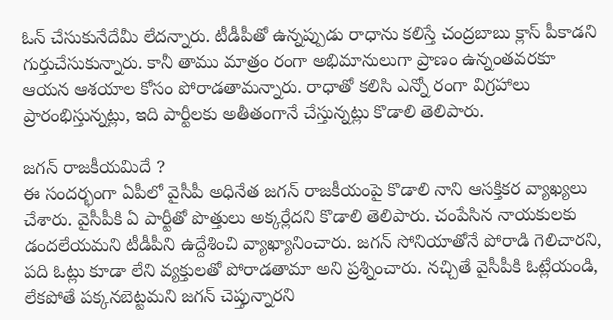ఓన్ చేసుకునేదేమీ లేదన్నారు. టీడీపీతో ఉన్నప్పుడు రాధాను కలిస్తే చంద్రబాబు క్లాస్ పీకాడని గుర్తుచేసుకున్నారు. కానీ తాము మాత్రం రంగా అభిమానులుగా ప్రాణం ఉన్నంతవరకూ ఆయన ఆశయాల కోసం పోరాడతామన్నారు. రాధాతో కలిసి ఎన్నో రంగా విగ్రహాలు ప్రారంభిస్తున్నట్లు, ఇది పార్టీలకు అతీతంగానే చేస్తున్నట్లు కొడాలి తెలిపారు.

జగన్ రాజకీయమిదే ?
ఈ సందర్భంగా ఏపీలో వైసీపీ అధినేత జగన్ రాజకీయంపై కొడాలి నాని ఆసక్తికర వ్యాఖ్యలు చేశారు. వైసీపీకి ఏ పార్టీతో పొత్తులు అక్కర్లేదని కొడాలి తెలిపారు. చంపేసిన నాయకులకు డందలేయమని టీడీపీని ఉద్దేశించి వ్యాఖ్యానించారు. జగన్ సోనియాతోనే పోరాడి గెలిచారని, పది ఓట్లు కూడా లేని వ్యక్తులతో పోరాడతామా అని ప్రశ్నించారు. నచ్చితే వైసీపీకి ఓట్లేయండి, లేకపోతే పక్కనబెట్టమని జగన్ చెప్తున్నారని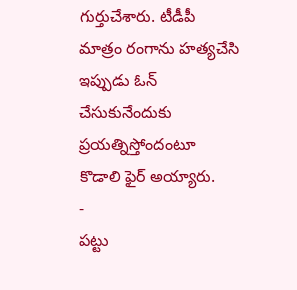గుర్తుచేశారు. టీడీపీ మాత్రం రంగాను హత్యచేసి ఇప్పుడు ఓన్ చేసుకునేందుకు ప్రయత్నిస్తోందంటూ కొడాలి ఫైర్ అయ్యారు.
-
పట్టు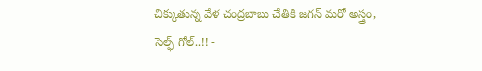చిక్కుతున్న వేళ చంద్రబాబు చేతికి జగన్ మరో అస్త్రం, సెల్ఫ్ గోల్..!! -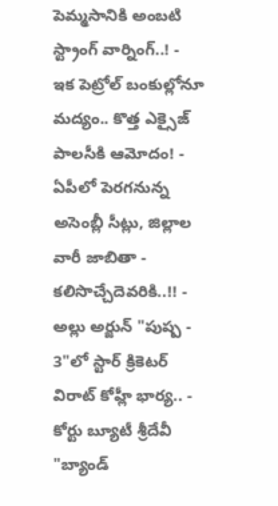పెమ్మసానికి అంబటి స్ట్రాంగ్ వార్నింగ్..! -
ఇక పెట్రోల్ బంకుల్లోనూ మద్యం.. కొత్త ఎక్సైజ్ పాలసీకి ఆమోదం! -
ఏపీలో పెరగనున్న అసెంబ్లీ సీట్లు, జిల్లాల వారీ జాబితా - కలిసొచ్చేదెవరికి..!! -
అల్లు అర్జున్ "పుష్ప - 3"లో స్టార్ క్రికెటర్ విరాట్ కోహ్లీ భార్య.. -
కోర్టు బ్యూటీ శ్రీదేవీ "బ్యాండ్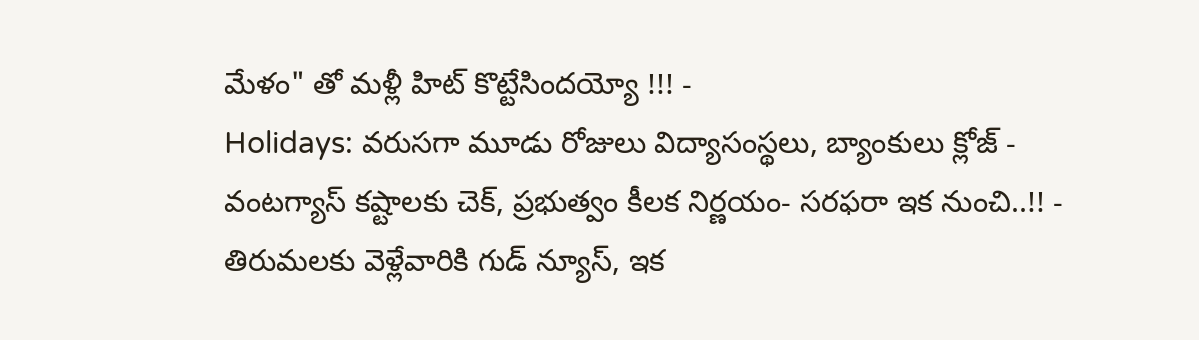మేళం" తో మళ్లీ హిట్ కొట్టేసిందయ్యో !!! -
Holidays: వరుసగా మూడు రోజులు విద్యాసంస్థలు, బ్యాంకులు క్లోజ్ -
వంటగ్యాస్ కష్టాలకు చెక్, ప్రభుత్వం కీలక నిర్ణయం- సరఫరా ఇక నుంచి..!! -
తిరుమలకు వెళ్లేవారికి గుడ్ న్యూస్, ఇక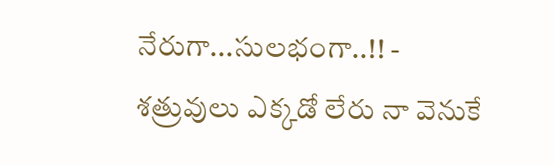నేరుగా...సులభంగా..!! -
శత్రువులు ఎక్కడో లేరు నా వెనుకే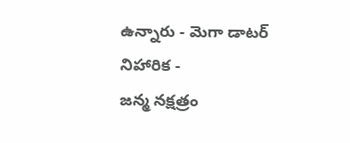ఉన్నారు - మెగా డాటర్ నిహారిక -
జన్మ నక్షత్రం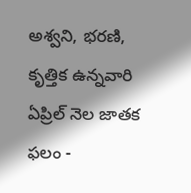అశ్వని, భరణి, కృత్తిక ఉన్నవారి ఏప్రిల్ నెల జాతక ఫలం -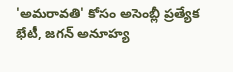'అమరావతి' కోసం అసెంబ్లీ ప్రత్యేక భేటీ, జగన్ అనూహ్య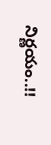నిర్ణయం..!!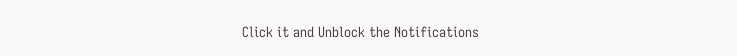Click it and Unblock the Notifications